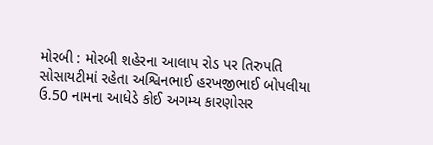મોરબી : મોરબી શહેરના આલાપ રોડ પર તિરુપતિ સોસાયટીમાં રહેતા અશ્વિનભાઈ હરખજીભાઈ બોપલીયા ઉ.50 નામના આધેડે કોઈ અગમ્ય કારણોસર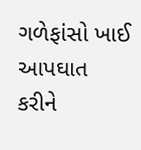ગળેફાંસો ખાઈ આપઘાત કરીને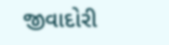જીવાદોરી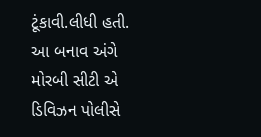ટૂંકાવી.લીધી હતી. આ બનાવ અંગે મોરબી સીટી એ ડિવિઝન પોલીસે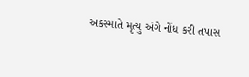અકસ્માતે મૃત્યુ અંગે નોંધ કરી તપાસ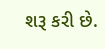શરૂ કરી છે.